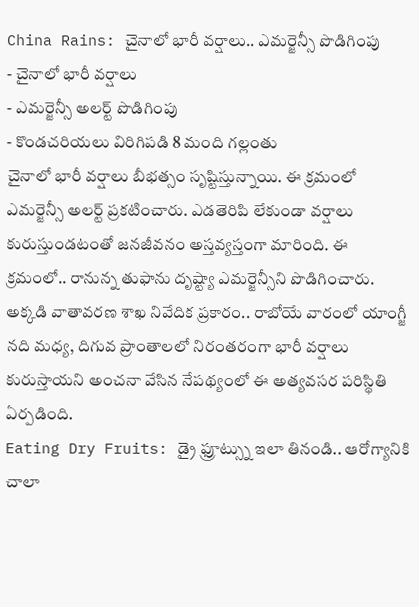China Rains: చైనాలో భారీ వర్షాలు.. ఎమర్జెన్సీ పొడిగింపు
- చైనాలో భారీ వర్షాలు
- ఎమర్జెన్సీ అలర్ట్ పొడిగింపు
- కొండచరియలు విరిగిపడి 8 మంది గల్లంతు
చైనాలో భారీ వర్షాలు బీభత్సం సృష్టిస్తున్నాయి. ఈ క్రమంలో ఎమర్జెన్సీ అలర్ట్ ప్రకటించారు. ఎడతెరిపి లేకుండా వర్షాలు కురుస్తుండటంతో జనజీవనం అస్తవ్యస్తంగా మారింది. ఈ క్రమంలో.. రానున్న తుఫాను దృష్ట్యా ఎమర్జెన్సీని పొడిగించారు. అక్కడి వాతావరణ శాఖ నివేదిక ప్రకారం.. రాబోయే వారంలో యాంగ్జీ నది మధ్య, దిగువ ప్రాంతాలలో నిరంతరంగా భారీ వర్షాలు కురుస్తాయని అంచనా వేసిన నేపథ్యంలో ఈ అత్యవసర పరిస్థితి ఏర్పడింది.
Eating Dry Fruits: డ్రై ఫ్రూట్స్ను ఇలా తినండి.. ఆరోగ్యానికి చాలా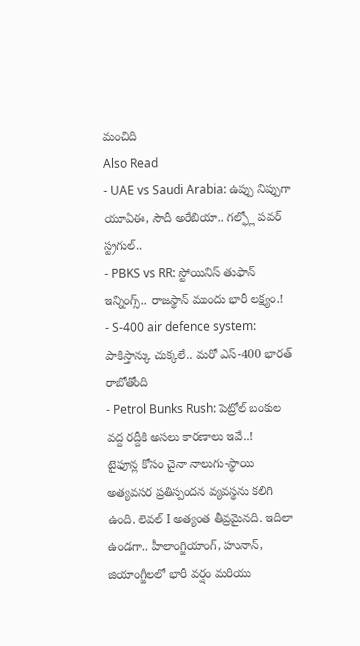మంచిది
Also Read
- UAE vs Saudi Arabia: ఉప్పు నిప్పుగా యూఏఈ, సౌదీ అరేబియా.. గల్ఫ్లో పవర్ స్ట్రగుల్..
- PBKS vs RR: స్టోయినిస్ తుఫాన్ ఇన్నింగ్స్.. రాజస్థాన్ ముందు భారీ లక్ష్యం.!
- S-400 air defence system: పాకిస్తాన్కు చుక్కలే.. మరో ఎస్-400 భారత్ రాబోతోంది
- Petrol Bunks Rush: పెట్రోల్ బంకుల వద్ద రద్దీకి అసలు కారణాలు ఇవే..!
టైఫూన్ల కోసం చైనా నాలుగు-స్థాయి అత్యవసర ప్రతిస్పందన వ్యవస్థను కలిగి ఉంది. లెవల్ I అత్యంత తీవ్రమైనది. ఇదిలా ఉండగా.. హీలాంగ్జియాంగ్, హునాన్, జియాంగ్జీలలో భారీ వర్షం మరియు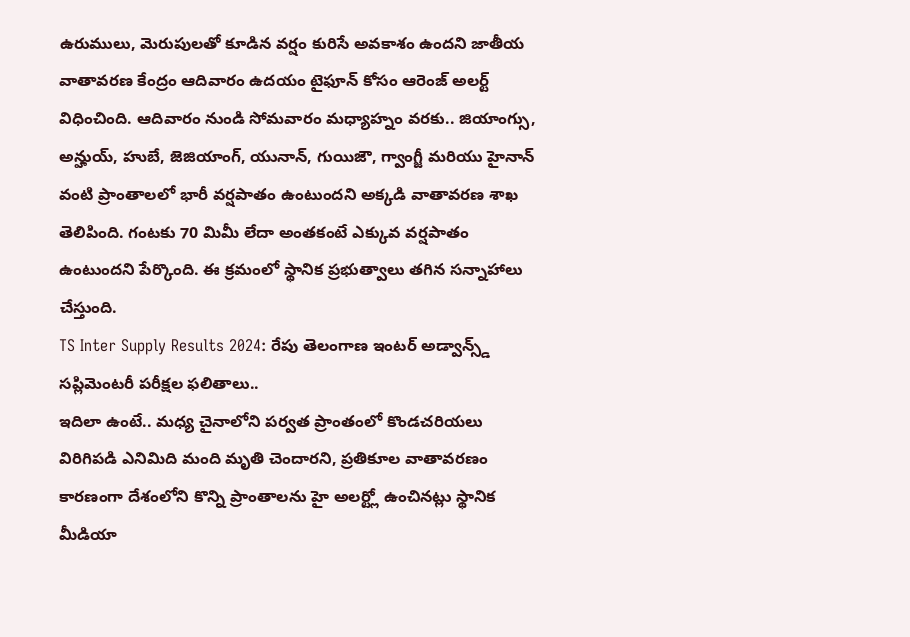ఉరుములు, మెరుపులతో కూడిన వర్షం కురిసే అవకాశం ఉందని జాతీయ వాతావరణ కేంద్రం ఆదివారం ఉదయం టైఫూన్ కోసం ఆరెంజ్ అలర్ట్ విధించింది. ఆదివారం నుండి సోమవారం మధ్యాహ్నం వరకు.. జియాంగ్సు, అన్హుయ్, హుబే, జెజియాంగ్, యునాన్, గుయిజౌ, గ్వాంగ్జీ మరియు హైనాన్ వంటి ప్రాంతాలలో భారీ వర్షపాతం ఉంటుందని అక్కడి వాతావరణ శాఖ తెలిపింది. గంటకు 70 మిమీ లేదా అంతకంటే ఎక్కువ వర్షపాతం ఉంటుందని పేర్కొంది. ఈ క్రమంలో స్థానిక ప్రభుత్వాలు తగిన సన్నాహాలు చేస్తుంది.
TS Inter Supply Results 2024: రేపు తెలంగాణ ఇంటర్ అడ్వాన్స్డ్ సప్లిమెంటరీ పరీక్షల ఫలితాలు..
ఇదిలా ఉంటే.. మధ్య చైనాలోని పర్వత ప్రాంతంలో కొండచరియలు విరిగిపడి ఎనిమిది మంది మృతి చెందారని, ప్రతికూల వాతావరణం కారణంగా దేశంలోని కొన్ని ప్రాంతాలను హై అలర్ట్లో ఉంచినట్లు స్థానిక మీడియా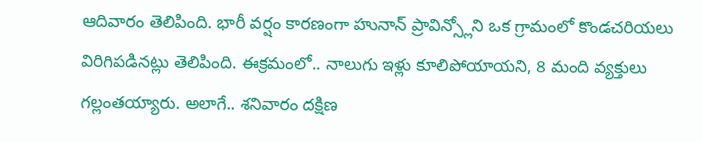ఆదివారం తెలిపింది. భారీ వర్షం కారణంగా హునాన్ ప్రావిన్స్లోని ఒక గ్రామంలో కొండచరియలు విరిగిపడినట్లు తెలిపింది. ఈక్రమంలో.. నాలుగు ఇళ్లు కూలిపోయాయని, 8 మంది వ్యక్తులు గల్లంతయ్యారు. అలాగే.. శనివారం దక్షిణ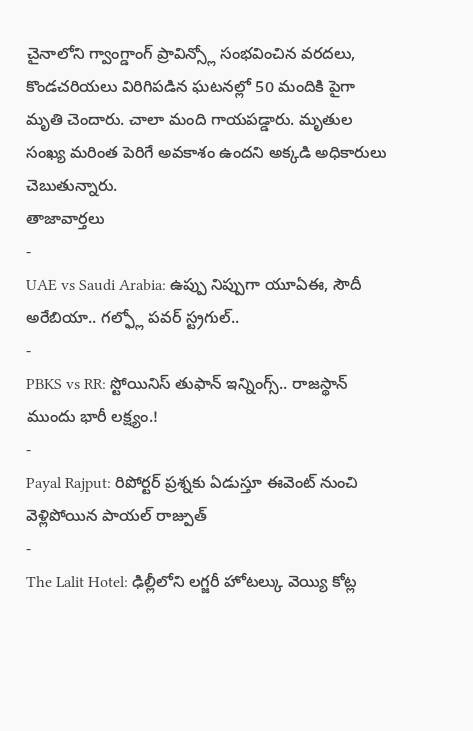చైనాలోని గ్వాంగ్డాంగ్ ప్రావిన్స్లో సంభవించిన వరదలు, కొండచరియలు విరిగిపడిన ఘటనల్లో 50 మందికి పైగా మృతి చెందారు. చాలా మంది గాయపడ్డారు. మృతుల సంఖ్య మరింత పెరిగే అవకాశం ఉందని అక్కడి అధికారులు చెబుతున్నారు.
తాజావార్తలు
-
UAE vs Saudi Arabia: ఉప్పు నిప్పుగా యూఏఈ, సౌదీ అరేబియా.. గల్ఫ్లో పవర్ స్ట్రగుల్..
-
PBKS vs RR: స్టోయినిస్ తుఫాన్ ఇన్నింగ్స్.. రాజస్థాన్ ముందు భారీ లక్ష్యం.!
-
Payal Rajput: రిపోర్టర్ ప్రశ్నకు ఏడుస్తూ ఈవెంట్ నుంచి వెళ్లిపోయిన పాయల్ రాజ్పుత్
-
The Lalit Hotel: ఢిల్లీలోని లగ్జరీ హోటల్కు వెయ్యి కోట్ల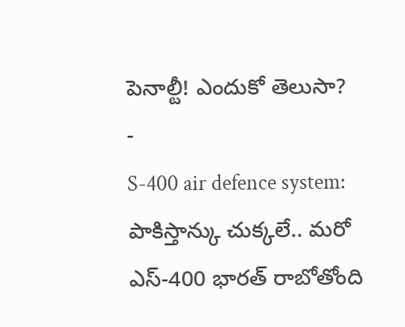పెనాల్టీ! ఎందుకో తెలుసా?
-
S-400 air defence system: పాకిస్తాన్కు చుక్కలే.. మరో ఎస్-400 భారత్ రాబోతోంది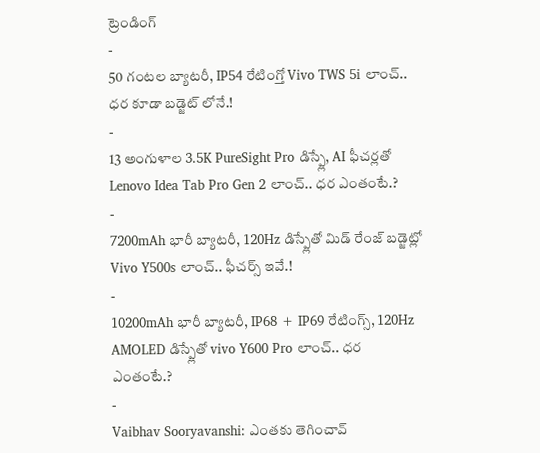ట్రెండింగ్
-
50 గంటల బ్యాటరీ, IP54 రేటింగ్తో Vivo TWS 5i లాంచ్.. ధర కూడా బడ్జెట్ లోనే.!
-
13 అంగుళాల 3.5K PureSight Pro డిస్ప్లే, AI ఫీచర్లతో Lenovo Idea Tab Pro Gen 2 లాంచ్.. ధర ఎంతంటే.?
-
7200mAh భారీ బ్యాటరీ, 120Hz డిస్ప్లేతో మిడ్ రేంజ్ బడ్జెట్లో Vivo Y500s లాంచ్.. ఫీచర్స్ ఇవే.!
-
10200mAh భారీ బ్యాటరీ, IP68 + IP69 రేటింగ్స్, 120Hz AMOLED డిస్ప్లేతో vivo Y600 Pro లాంచ్.. ధర ఎంతంటే.?
-
Vaibhav Sooryavanshi: ఎంతకు తెగించావ్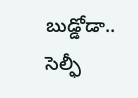బుడ్డోడా.. సెల్ఫీ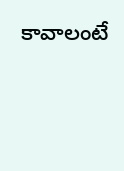కావాలంటే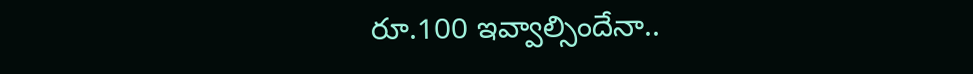రూ.100 ఇవ్వాల్సిందేనా..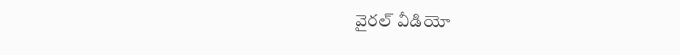వైరల్ వీడియో